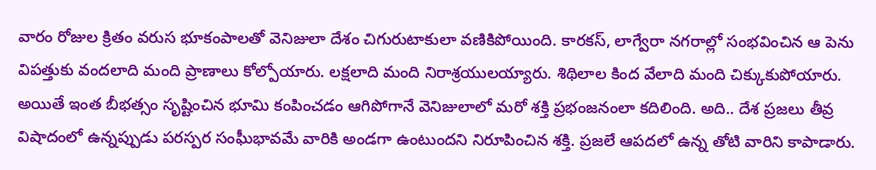వారం రోజుల క్రితం వరుస భూకంపాలతో వెనిజులా దేశం చిగురుటాకులా వణికిపోయింది. కారకస్, లాగ్వేరా నగరాల్లో సంభవించిన ఆ పెను విపత్తుకు వందలాది మంది ప్రాణాలు కోల్పోయారు. లక్షలాది మంది నిరాశ్రయులయ్యారు. శిథిలాల కింద వేలాది మంది చిక్కుకుపోయారు. అయితే ఇంత బీభత్సం సృష్టించిన భూమి కంపించడం ఆగిపోగానే వెనిజులాలో మరో శక్తి ప్రభంజనంలా కదిలింది. అది.. దేశ ప్రజలు తీవ్ర విషాదంలో ఉన్నప్పుడు పరస్పర సంఘీభావమే వారికి అండగా ఉంటుందని నిరూపించిన శక్తి. ప్రజలే ఆపదలో ఉన్న తోటి వారిని కాపాడారు.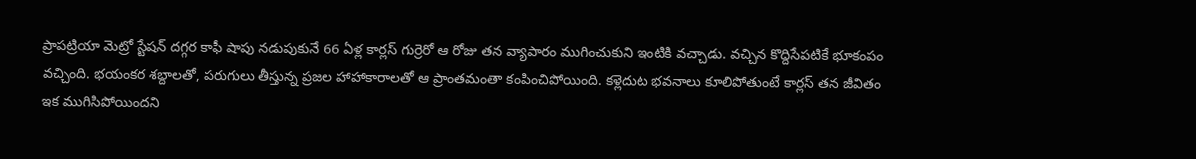ప్రాపట్రియా మెట్రో స్టేషన్ దగ్గర కాఫీ షాపు నడుపుకునే 66 ఏళ్ల కార్లస్ గుర్రెరో ఆ రోజు తన వ్యాపారం ముగించుకుని ఇంటికి వచ్చాడు. వచ్చిన కొద్దిసేపటికే భూకంపం వచ్చింది. భయంకర శబ్దాలతో, పరుగులు తీస్తున్న ప్రజల హాహాకారాలతో ఆ ప్రాంతమంతా కంపించిపోయింది. కళ్లెదుట భవనాలు కూలిపోతుంటే కార్లస్ తన జీవితం ఇక ముగిసిపోయిందని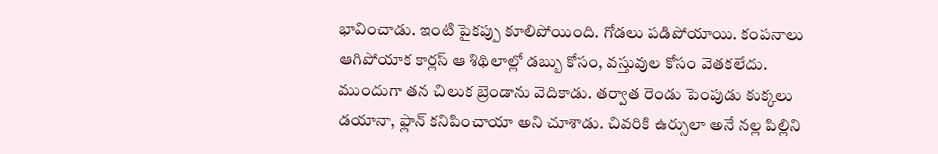భావించాడు. ఇంటి పైకప్పు కూలిపోయింది. గోడలు పడిపోయాయి. కంపనాలు ఆగిపోయాక కార్లస్ ఆ శిథిలాల్లో డబ్బు కోసం, వస్తువుల కోసం వెతకలేదు. ముందుగా తన చిలుక బ్రెండాను వెదికాడు. తర్వాత రెండు పెంపుడు కుక్కలు డయానా, ఫ్లాన్ కనిపించాయా అని చూశాడు. చివరికి ఉర్సులా అనే నల్ల పిల్లిని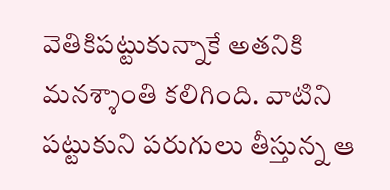వెతికిపట్టుకున్నాకే అతనికి మనశ్శాంతి కలిగింది. వాటిని పట్టుకుని పరుగులు తీస్తున్న ఆ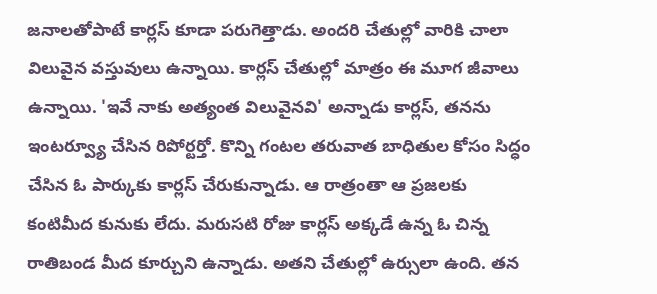జనాలతోపాటే కార్లస్ కూడా పరుగెత్తాడు. అందరి చేతుల్లో వారికి చాలా విలువైన వస్తువులు ఉన్నాయి. కార్లస్ చేతుల్లో మాత్రం ఈ మూగ జీవాలు ఉన్నాయి. 'ఇవే నాకు అత్యంత విలువైనవి' అన్నాడు కార్లస్, తనను ఇంటర్వ్యూ చేసిన రిపోర్టర్తో. కొన్ని గంటల తరువాత బాధితుల కోసం సిద్ధం చేసిన ఓ పార్కుకు కార్లస్ చేరుకున్నాడు. ఆ రాత్రంతా ఆ ప్రజలకు కంటిమీద కునుకు లేదు. మరుసటి రోజు కార్లస్ అక్కడే ఉన్న ఓ చిన్న రాతిబండ మీద కూర్చుని ఉన్నాడు. అతని చేతుల్లో ఉర్సులా ఉంది. తన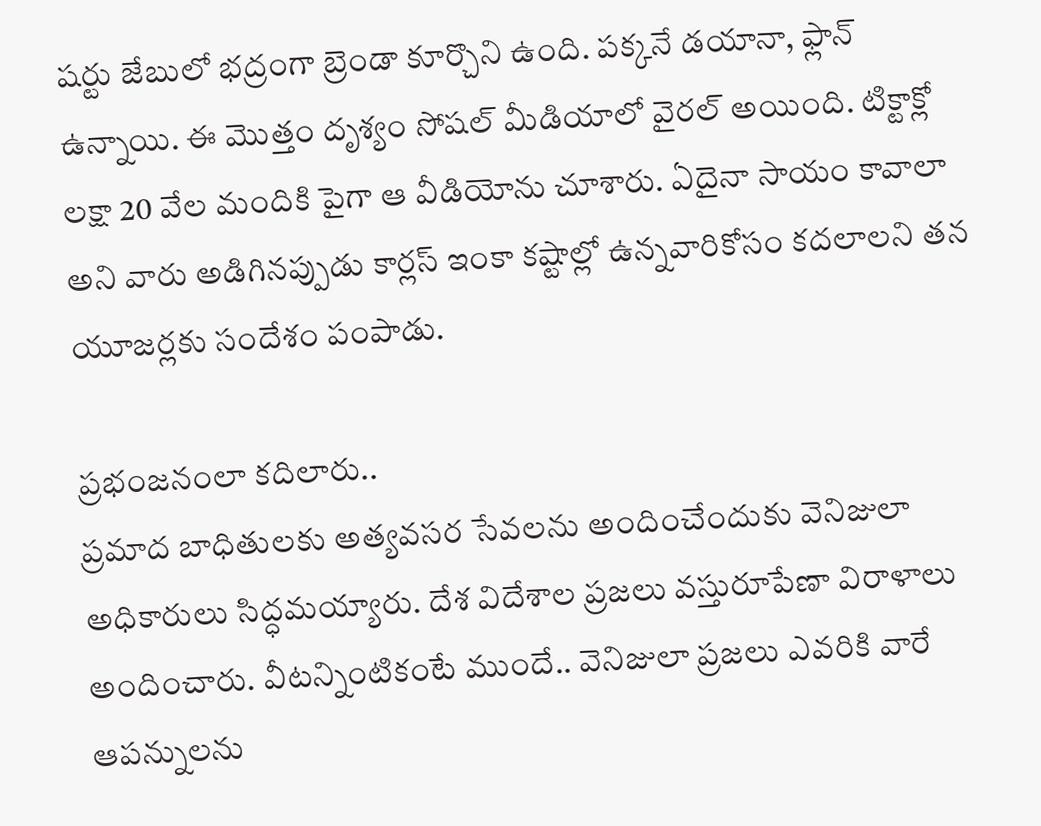షర్టు జేబులో భద్రంగా బ్రెండా కూర్చొని ఉంది. పక్కనే డయానా, ఫ్లాన్ ఉన్నాయి. ఈ మొత్తం దృశ్యం సోషల్ మీడియాలో వైరల్ అయింది. టిక్టాక్లో లక్షా 20 వేల మందికి పైగా ఆ వీడియోను చూశారు. ఏదైనా సాయం కావాలా అని వారు అడిగినప్పుడు కార్లస్ ఇంకా కష్టాల్లో ఉన్నవారికోసం కదలాలని తన యూజర్లకు సందేశం పంపాడు.

ప్రభంజనంలా కదిలారు..
ప్రమాద బాధితులకు అత్యవసర సేవలను అందించేందుకు వెనిజులా అధికారులు సిద్ధమయ్యారు. దేశ విదేశాల ప్రజలు వస్తురూపేణా విరాళాలు అందించారు. వీటన్నింటికంటే ముందే.. వెనిజులా ప్రజలు ఎవరికి వారే ఆపన్నులను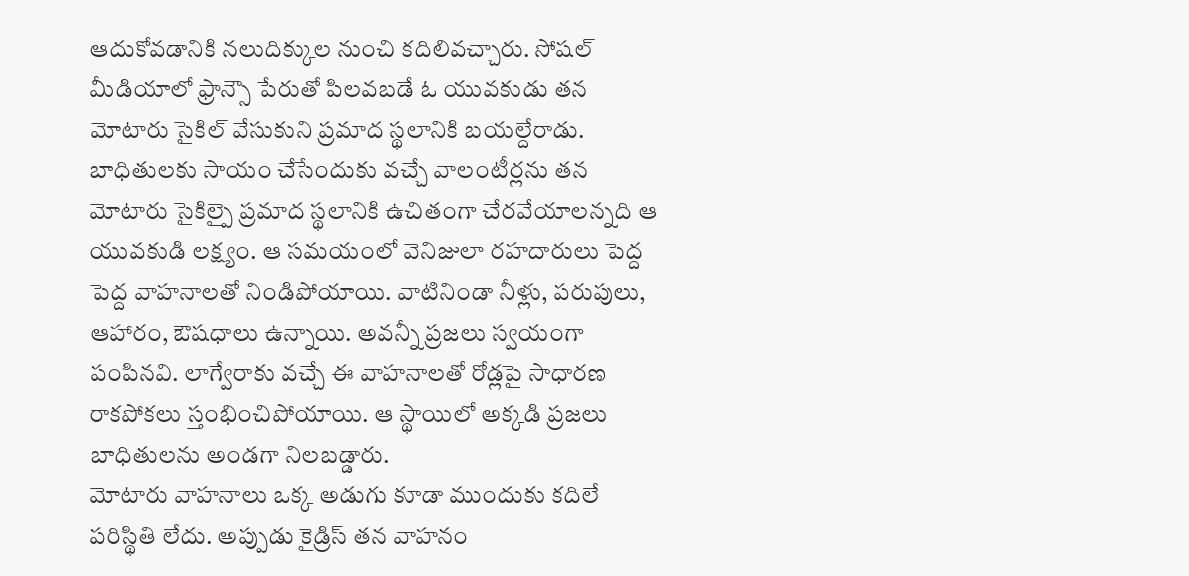ఆదుకోవడానికి నలుదిక్కుల నుంచి కదిలివచ్చారు. సోషల్ మీడియాలో ఫ్రాన్సౌ పేరుతో పిలవబడే ఓ యువకుడు తన మోటారు సైకిల్ వేసుకుని ప్రమాద స్థలానికి బయల్దేరాడు. బాధితులకు సాయం చేసేందుకు వచ్చే వాలంటీర్లను తన మోటారు సైకిల్పై ప్రమాద స్థలానికి ఉచితంగా చేరవేయాలన్నది ఆ యువకుడి లక్ష్యం. ఆ సమయంలో వెనిజులా రహదారులు పెద్ద పెద్ద వాహనాలతో నిండిపోయాయి. వాటినిండా నీళ్లు, పరుపులు, ఆహారం, ఔషధాలు ఉన్నాయి. అవన్నీ ప్రజలు స్వయంగా పంపినవి. లాగ్వేరాకు వచ్చే ఈ వాహనాలతో రోడ్లపై సాధారణ రాకపోకలు స్తంభించిపోయాయి. ఆ స్థాయిలో అక్కడి ప్రజలు బాధితులను అండగా నిలబడ్డారు.
మోటారు వాహనాలు ఒక్క అడుగు కూడా ముందుకు కదిలే పరిస్థితి లేదు. అప్పుడు కైడ్రిస్ తన వాహనం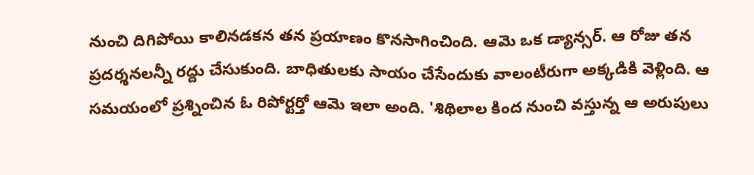నుంచి దిగిపోయి కాలినడకన తన ప్రయాణం కొనసాగించింది. ఆమె ఒక డ్యాన్సర్. ఆ రోజు తన ప్రదర్శనలన్నీ రద్దు చేసుకుంది. బాధితులకు సాయం చేసేందుకు వాలంటీరుగా అక్కడికి వెళ్లింది. ఆ సమయంలో ప్రశ్నించిన ఓ రిపోర్టర్తో ఆమె ఇలా అంది. 'శిథిలాల కింద నుంచి వస్తున్న ఆ అరుపులు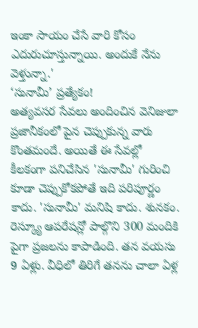ఇంకా సాయం చేసే వారి కోసం ఎదురుచూస్తున్నాయి. అందుకే నేను వెళ్తున్నా.'
‘సునామీ’ ప్రత్యేకం!
అత్యవసర సేవలు అందించిన వెనిజులా ప్రజానీకంలో పైన చెప్పుకున్న వారు కొంతమందే. అయితే ఈ సేవల్లో కీలకంగా పనిచేసిన 'సునామీ' గురించి కూడా చెప్పుకోకపోతే ఇది పరిపూర్ణం కాదు. 'సునామీ' మనిషి కాదు. శునకం. రెస్క్యూ ఆపరేషన్లో పాల్గొని 300 మందికి పైగా ప్రజలను కాపాడింది. తన వయసు 9 ఏళ్లు. వీధిలో తిరిగే తనను చాలా ఏళ్ల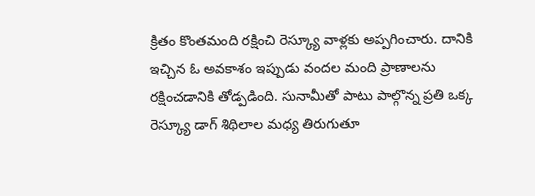క్రితం కొంతమంది రక్షించి రెస్క్యూ వాళ్లకు అప్పగించారు. దానికి ఇచ్చిన ఓ అవకాశం ఇప్పుడు వందల మంది ప్రాణాలను రక్షించడానికి తోడ్పడింది. సునామీతో పాటు పాల్గొన్న ప్రతి ఒక్క రెస్క్యూ డాగ్ శిథిలాల మధ్య తిరుగుతూ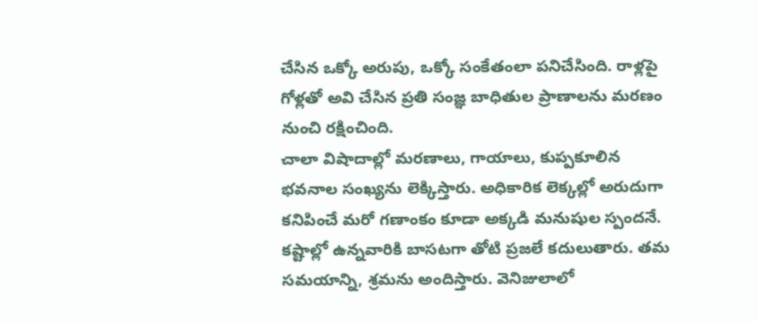చేసిన ఒక్కో అరుపు, ఒక్కో సంకేతంలా పనిచేసింది. రాళ్లపై గోళ్లతో అవి చేసిన ప్రతి సంజ్ఞ బాధితుల ప్రాణాలను మరణం నుంచి రక్షించింది.
చాలా విషాదాల్లో మరణాలు, గాయాలు, కుప్పకూలిన భవనాల సంఖ్యను లెక్కిస్తారు. అధికారిక లెక్కల్లో అరుదుగా కనిపించే మరో గణాంకం కూడా అక్కడి మనుషుల స్పందనే. కష్టాల్లో ఉన్నవారికి బాసటగా తోటి ప్రజలే కదులుతారు. తమ సమయాన్ని, శ్రమను అందిస్తారు. వెనిజులాలో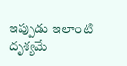ఇప్పుడు ఇలాంటి దృశ్యమే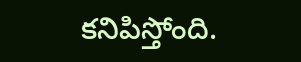కనిపిస్తోంది.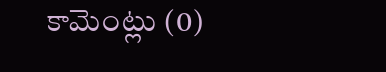కామెంట్లు (0)